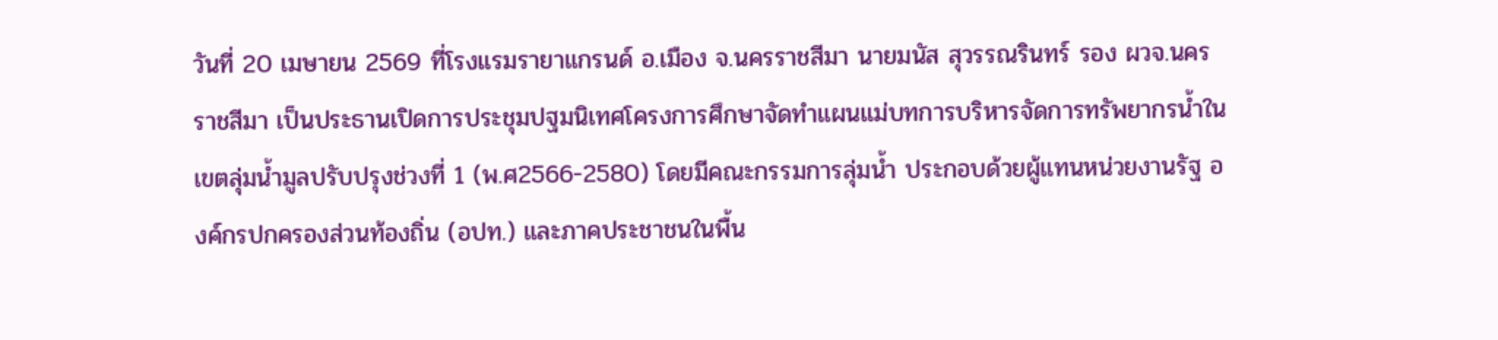วันที่ 20 เมษายน 2569 ที่โรงแรมรายาแกรนด์ อ.เมือง จ.นครราชสีมา นายมนัส สุวรรณรินทร์ รอง ผวจ.นครราชสีมา เป็นประธานเปิดการประชุมปฐมนิเทศโครงการศึกษาจัดทำแผนแม่บทการบริหารจัดการทรัพยากรน้ำในเขตลุ่มน้ำมูลปรับปรุงช่วงที่ 1 (พ.ศ2566-2580) โดยมีคณะกรรมการลุ่มน้ำ ประกอบด้วยผู้แทนหน่วยงานรัฐ องค์กรปกครองส่วนท้องถิ่น (อปท.) และภาคประชาชนในพื้น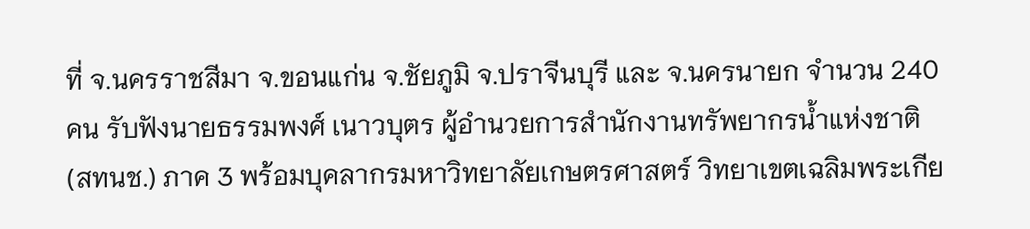ที่ จ.นครราชสีมา จ.ขอนแก่น จ.ชัยภูมิ จ.ปราจีนบุรี และ จ.นครนายก จำนวน 240 คน รับฟังนายธรรมพงศ์ เนาวบุตร ผู้อำนวยการสำนักงานทรัพยากรน้ำแห่งชาติ (สทนช.) ภาค 3 พร้อมบุคลากรมหาวิทยาลัยเกษตรศาสตร์ วิทยาเขตเฉลิมพระเกีย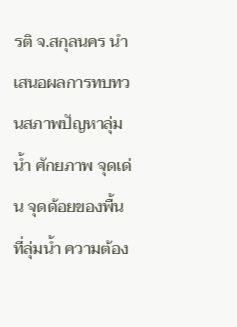รติ จ.สกุลนคร นำเสนอผลการทบทวนสภาพปัญหาลุ่มน้ำ ศักยภาพ จุดเด่น จุดด้อยของพื้นที่ลุ่มน้ำ ความต้อง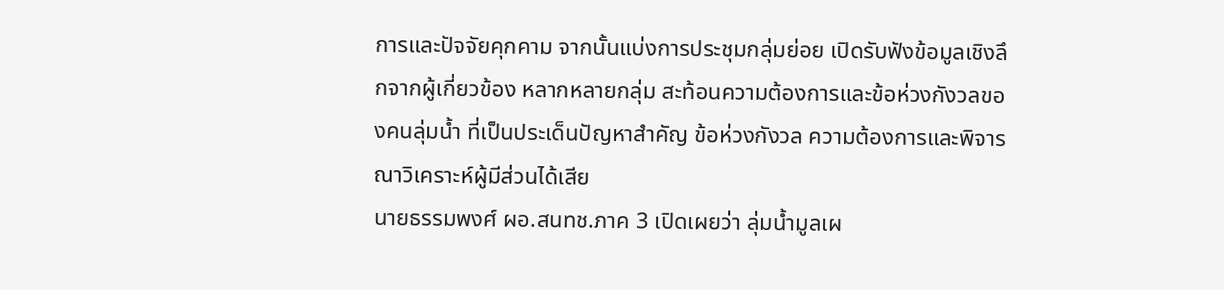การและปัจจัยคุกคาม จากนั้นแบ่งการประชุมกลุ่มย่อย เปิดรับฟังข้อมูลเชิงลึกจากผู้เกี่ยวข้อง หลากหลายกลุ่ม สะท้อนความต้องการและข้อห่วงกังวลของคนลุ่มน้ำ ที่เป็นประเด็นปัญหาสำคัญ ข้อห่วงกังวล ความต้องการและพิจารณาวิเคราะห์ผู้มีส่วนได้เสีย
นายธรรมพงศ์ ผอ.สนทช.ภาค 3 เปิดเผยว่า ลุ่มน้ำมูลเผ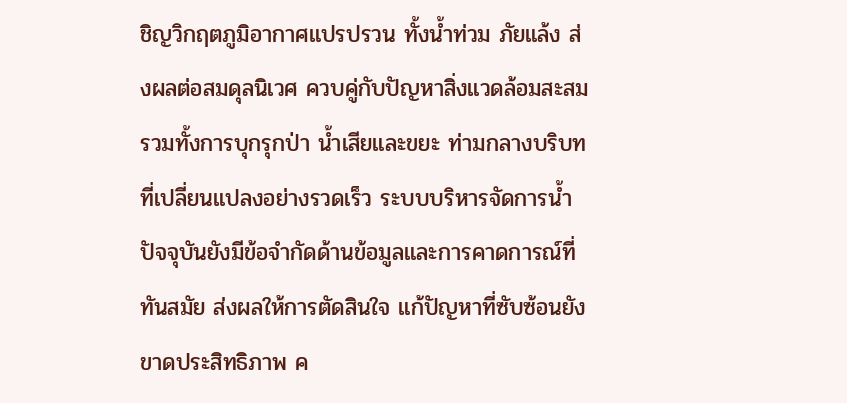ชิญวิกฤตภูมิอากาศแปรปรวน ทั้งน้ำท่วม ภัยแล้ง ส่งผลต่อสมดุลนิเวศ ควบคู่กับปัญหาสิ่งแวดล้อมสะสมรวมทั้งการบุกรุกป่า น้ำเสียและขยะ ท่ามกลางบริบทที่เปลี่ยนแปลงอย่างรวดเร็ว ระบบบริหารจัดการน้ำปัจจุบันยังมีข้อจำกัดด้านข้อมูลและการคาดการณ์ที่ทันสมัย ส่งผลให้การตัดสินใจ แก้ปัญหาที่ซับซ้อนยังขาดประสิทธิภาพ ค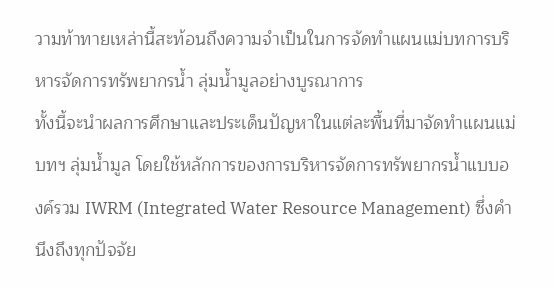วามท้าทายเหล่านี้สะท้อนถึงความจำเป็นในการจัดทำแผนแม่บทการบริหารจัดการทรัพยากรน้ำ ลุ่มน้ำมูลอย่างบูรณาการ
ทั้งนี้จะนำผลการศึกษาและประเด็นปัญหาในแต่ละพื้นที่มาจัดทำแผนแม่บทฯ ลุ่มน้ำมูล โดยใช้หลักการของการบริหารจัดการทรัพยากรน้ำแบบองค์รวม IWRM (Integrated Water Resource Management) ซึ่งคำนึงถึงทุกปัจจัย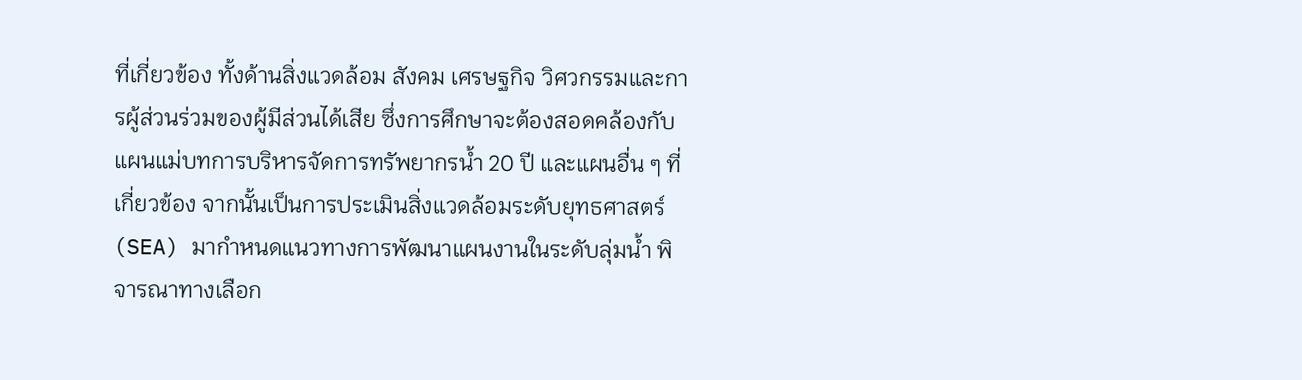ที่เกี่ยวข้อง ทั้งด้านสิ่งแวดล้อม สังคม เศรษฐกิจ วิศวกรรมและการผู้ส่วนร่วมของผู้มีส่วนได้เสีย ซึ่งการศึกษาจะต้องสอดคล้องกับแผนแม่บทการบริหารจัดการทรัพยากรน้ำ 20 ปี และแผนอื่น ๆ ที่เกี่ยวข้อง จากนั้นเป็นการประเมินสิ่งแวดล้อมระดับยุทธศาสตร์ (SEA) มากำหนดแนวทางการพัฒนาแผนงานในระดับลุ่มน้ำ พิจารณาทางเลือก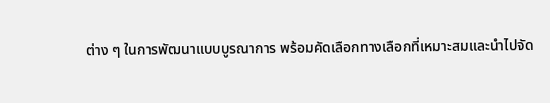ต่าง ๆ ในการพัฒนาแบบบูรณาการ พร้อมคัดเลือกทางเลือกที่เหมาะสมและนำไปจัด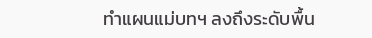ทำแผนแม่บทฯ ลงถึงระดับพื้น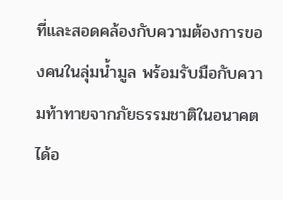ที่และสอดคล้องกับความต้องการของคนในลุ่มน้ำมูล พร้อมรับมือกับความท้าทายจากภัยธรรมชาติในอนาคตได้อ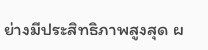ย่างมีประสิทธิภาพสูงสุด ผ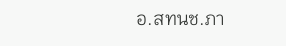อ.สทนช.ภา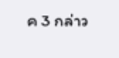ค 3 กล่าว